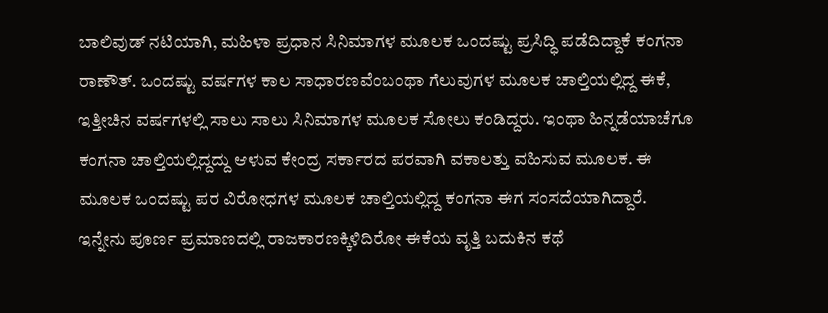ಬಾಲಿವುಡ್ ನಟಿಯಾಗಿ, ಮಹಿಳಾ ಪ್ರಧಾನ ಸಿನಿಮಾಗಳ ಮೂಲಕ ಒಂದಷ್ಟು ಪ್ರಸಿದ್ಧಿ ಪಡೆದಿದ್ದಾಕೆ ಕಂಗನಾ ರಾಣೌತ್. ಒಂದಷ್ಟು ವರ್ಷಗಳ ಕಾಲ ಸಾಧಾರಣವೆಂಬಂಥಾ ಗೆಲುವುಗಳ ಮೂಲಕ ಚಾಲ್ತಿಯಲ್ಲಿದ್ದ ಈಕೆ, ಇತ್ತೀಚಿನ ವರ್ಷಗಳಲ್ಲಿ ಸಾಲು ಸಾಲು ಸಿನಿಮಾಗಳ ಮೂಲಕ ಸೋಲು ಕಂಡಿದ್ದರು. ಇಂಥಾ ಹಿನ್ನಡೆಯಾಚೆಗೂ ಕಂಗನಾ ಚಾಲ್ತಿಯಲ್ಲಿದ್ದದ್ದು ಆಳುವ ಕೇಂದ್ರ ಸರ್ಕಾರದ ಪರವಾಗಿ ವಕಾಲತ್ತು ವಹಿಸುವ ಮೂಲಕ. ಈ ಮೂಲಕ ಒಂದಷ್ಟು ಪರ ವಿರೋಧಗಳ ಮೂಲಕ ಚಾಲ್ತಿಯಲ್ಲಿದ್ದ ಕಂಗನಾ ಈಗ ಸಂಸದೆಯಾಗಿದ್ದಾರೆ. ಇನ್ನೇನು ಪೂರ್ಣ ಪ್ರಮಾಣದಲ್ಲಿ ರಾಜಕಾರಣಕ್ಕಿಳಿದಿರೋ ಈಕೆಯ ವೃತ್ತಿ ಬದುಕಿನ ಕಥೆ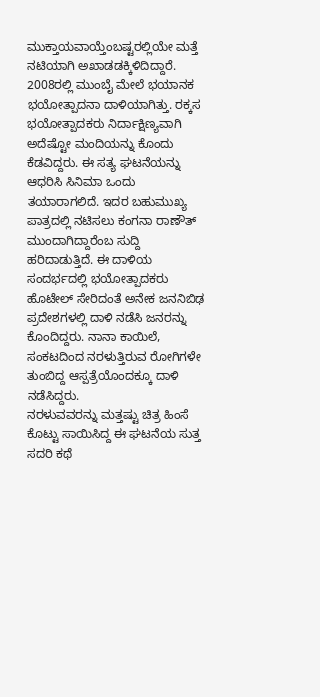ಮುಕ್ತಾಯವಾಯ್ತೆಂಬಷ್ಟರಲ್ಲಿಯೇ ಮತ್ತೆ ನಟಿಯಾಗಿ ಅಖಾಡಡಕ್ಕಿಳಿದಿದ್ದಾರೆ.
2008ರಲ್ಲಿ ಮುಂಬೈ ಮೇಲೆ ಭಯಾನಕ ಭಯೋತ್ಪಾದನಾ ದಾಳಿಯಾಗಿತ್ತು. ರಕ್ಕಸ ಭಯೋತ್ಪಾದಕರು ನಿರ್ದಾಕ್ಷಿಣ್ಯವಾಗಿ ಅದೆಷ್ಟೋ ಮಂದಿಯನ್ನು ಕೊಂದು ಕೆಡವಿದ್ದರು. ಈ ಸತ್ಯ ಘಟನೆಯನ್ನು ಆಧರಿಸಿ ಸಿನಿಮಾ ಒಂದು ತಯಾರಾಗಲಿದೆ. ಇದರ ಬಹುಮುಖ್ಯ ಪಾತ್ರದಲ್ಲಿ ನಟಿಸಲು ಕಂಗನಾ ರಾಣೌತ್ ಮುಂದಾಗಿದ್ದಾರೆಂಬ ಸುದ್ದಿ ಹರಿದಾಡುತ್ತಿದೆ. ಈ ದಾಳಿಯ ಸಂದರ್ಭದಲ್ಲಿ ಭಯೋತ್ಪಾದಕರು ಹೊಟೇಲ್ ಸೇರಿದಂತೆ ಅನೇಕ ಜನನಿಬಿಢ ಪ್ರದೇಶಗಳಲ್ಲಿ ದಾಳಿ ನಡೆಸಿ ಜನರನ್ನು ಕೊಂದಿದ್ದರು. ನಾನಾ ಕಾಯಿಲೆ, ಸಂಕಟದಿಂದ ನರಳುತ್ತಿರುವ ರೋಗಿಗಳೇ ತುಂಬಿದ್ದ ಆಸ್ಪತ್ರೆಯೊಂದಕ್ಕೂ ದಾಳಿ ನಡೆಸಿದ್ದರು.
ನರಳುವವರನ್ನು ಮತ್ತಷ್ಟು ಚಿತ್ರ ಹಿಂಸೆ ಕೊಟ್ಟು ಸಾಯಿಸಿದ್ದ ಈ ಘಟನೆಯ ಸುತ್ತ ಸದರಿ ಕಥೆ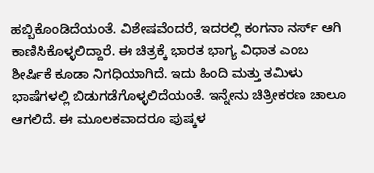ಹಬ್ಬಿಕೊಂಡಿದೆಯಂತೆ. ವಿಶೇಷವೆಂದರೆ, ಇದರಲ್ಲಿ ಕಂಗನಾ ನರ್ಸ್ ಆಗಿ ಕಾಣಿಸಿಕೊಳ್ಳಲಿದ್ದಾರೆ. ಈ ಚಿತ್ರಕ್ಕೆ ಭಾರತ ಭಾಗ್ಯ ವಿಧಾತ ಎಂಬ ಶೀರ್ಷಿಕೆ ಕೂಡಾ ನಿಗಧಿಯಾಗಿದೆ. ಇದು ಹಿಂದಿ ಮತ್ತು ತಮಿಳು ಭಾಷೆಗಳಲ್ಲಿ ಬಿಡುಗಡೆಗೊಳ್ಳಲಿದೆಯಂತೆ. ಇನ್ನೇನು ಚಿತ್ರೀಕರಣ ಚಾಲೂ ಆಗಲಿದೆ. ಈ ಮೂಲಕವಾದರೂ ಪುಷ್ಕಳ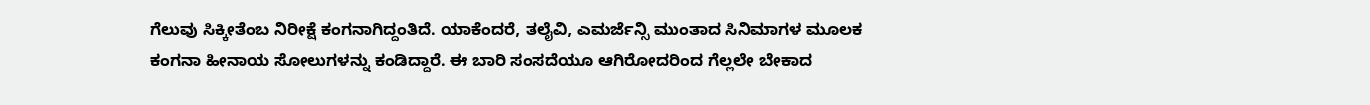ಗೆಲುವು ಸಿಕ್ಕೀತೆಂಬ ನಿರೀಕ್ಷೆ ಕಂಗನಾಗಿದ್ದಂತಿದೆ. ಯಾಕೆಂದರೆ, ತಲೈವಿ, ಎಮರ್ಜೆನ್ಸಿ ಮುಂತಾದ ಸಿನಿಮಾಗಳ ಮೂಲಕ ಕಂಗನಾ ಹೀನಾಯ ಸೋಲುಗಳನ್ನು ಕಂಡಿದ್ದಾರೆ. ಈ ಬಾರಿ ಸಂಸದೆಯೂ ಆಗಿರೋದರಿಂದ ಗೆಲ್ಲಲೇ ಬೇಕಾದ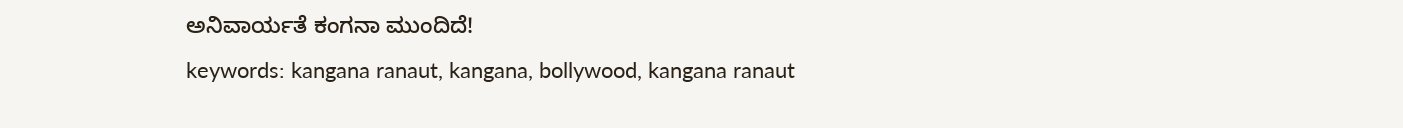ಅನಿವಾರ್ಯತೆ ಕಂಗನಾ ಮುಂದಿದೆ!
keywords: kangana ranaut, kangana, bollywood, kangana ranaut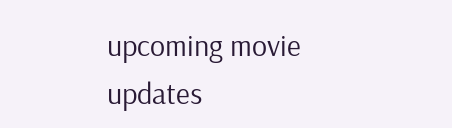upcoming movie updates